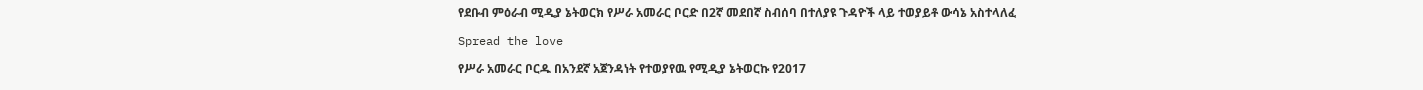የደቡብ ምዕራብ ሚዲያ ኔትወርክ የሥራ አመራር ቦርድ በ2ኛ መደበኛ ስብሰባ በተለያዩ ጉዳዮች ላይ ተወያይቶ ውሳኔ አስተላለፈ

Spread the love

የሥራ አመራር ቦርዱ በአንደኛ አጀንዳነት የተወያየዉ የሚዲያ ኔትወርኩ የ2017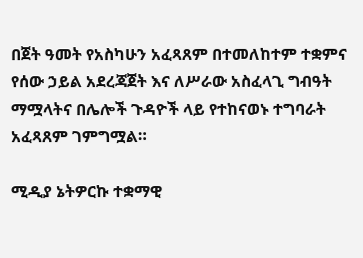በጀት ዓመት የአስካሁን አፈጻጸም በተመለከተም ተቋምና የሰው ኃይል አደረጃጀት እና ለሥራው አስፈላጊ ግብዓት ማሟላትና በሌሎች ጉዳዮች ላይ የተከናወኑ ተግባራት አፈጻጸም ገምግሟል።

ሚዲያ ኔትዎርኩ ተቋማዊ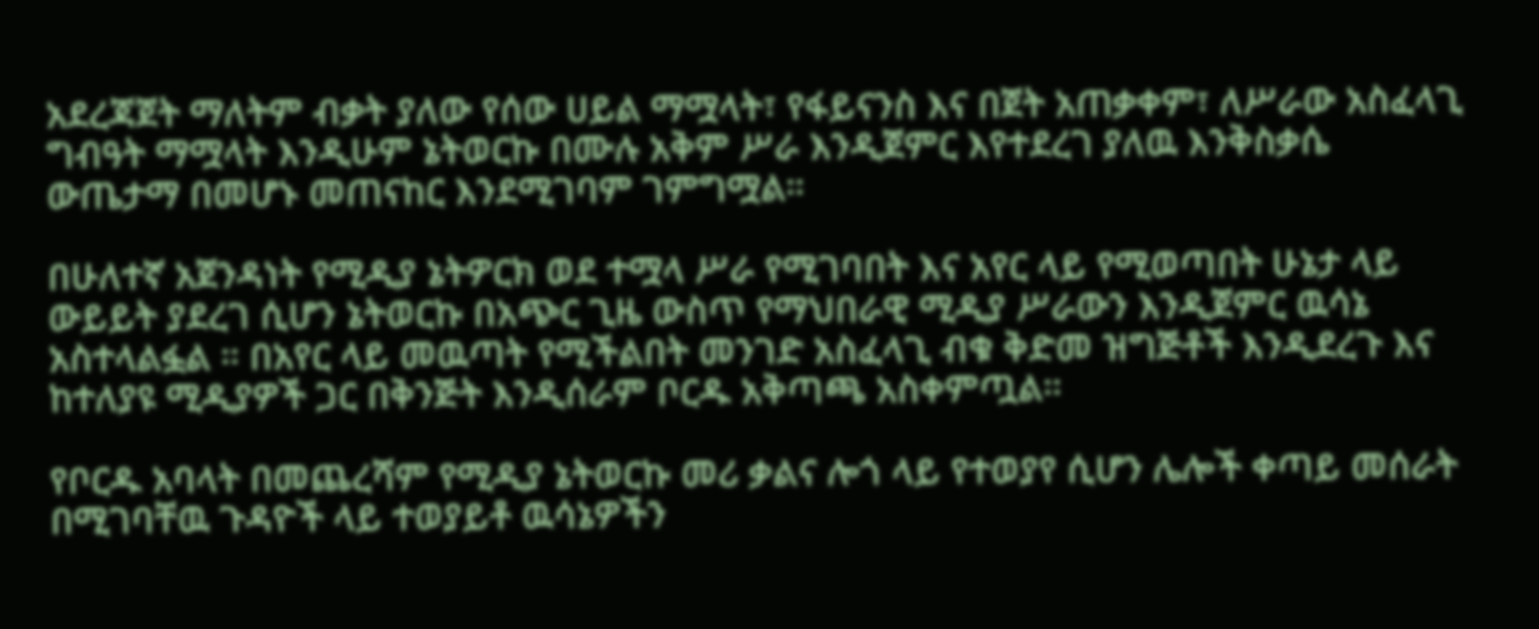አደረጃጀት ማለትም ብቃት ያለው የሰው ሀይል ማሟላት፣ የፋይናንስ እና በጀት አጠቃቀም፣ ለሥራው አስፈላጊ ግብዓት ማሟላት እንዲሁም ኔትወርኩ በሙሉ አቅም ሥራ እንዲጀምር እየተደረገ ያለዉ እንቅስቃሴ ውጤታማ በመሆኑ መጠናከር እንደሚገባም ገምግሟል።

በሁለተኛ አጀንዳነት የሚዲያ ኔትዎርክ ወደ ተሟላ ሥራ የሚገባበት እና አየር ላይ የሚወጣበት ሁኔታ ላይ ውይይት ያደረገ ሲሆን ኔትወርኩ በአጭር ጊዜ ውስጥ የማህበራዊ ሚዲያ ሥራውን እንዲጀምር ዉሳኔ አስተላልፏል ። በአየር ላይ መዉጣት የሚችልበት መንገድ አስፈላጊ ብቁ ቅድመ ዝግጅቶች እንዲደረጉ እና ከተለያዩ ሚዲያዎች ጋር በቅንጅት እንዲሰራም ቦርዱ አቅጣጫ አስቀምጧል።

የቦርዱ አባላት በመጨረሻም የሚዲያ ኔትወርኩ መሪ ቃልና ሎጎ ላይ የተወያየ ሲሆን ሌሎች ቀጣይ መሰራት በሚገባቸዉ ጉዳዮች ላይ ተወያይቶ ዉሳኔዎችን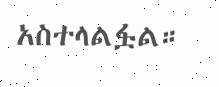አስተላልፏል።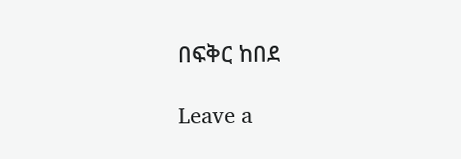በፍቅር ከበደ

Leave a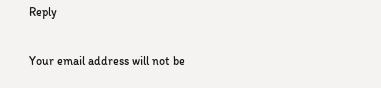Reply

Your email address will not be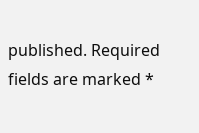published. Required fields are marked *